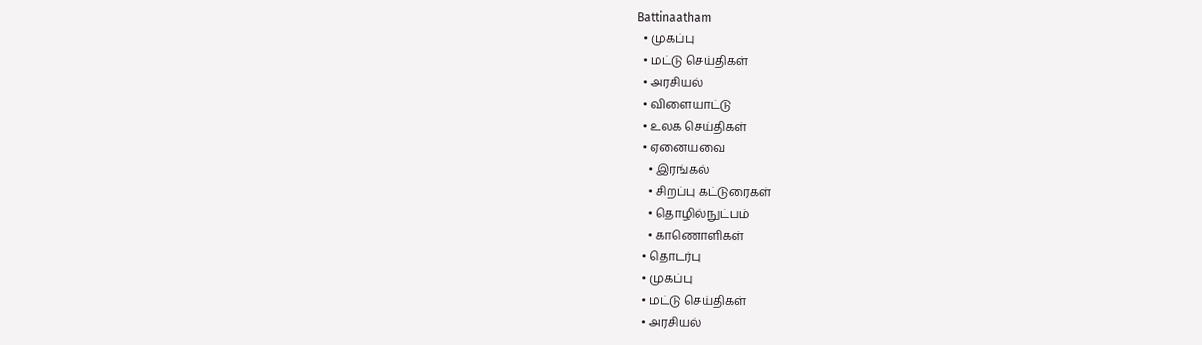Battinaatham
  • முகப்பு
  • மட்டு செய்திகள்
  • அரசியல்
  • விளையாட்டு
  • உலக செய்திகள்
  • ஏனையவை
    • இரங்கல்
    • சிறப்பு கட்டுரைகள்
    • தொழில்நுட்பம்
    • காணொளிகள்
  • தொடர்பு
  • முகப்பு
  • மட்டு செய்திகள்
  • அரசியல்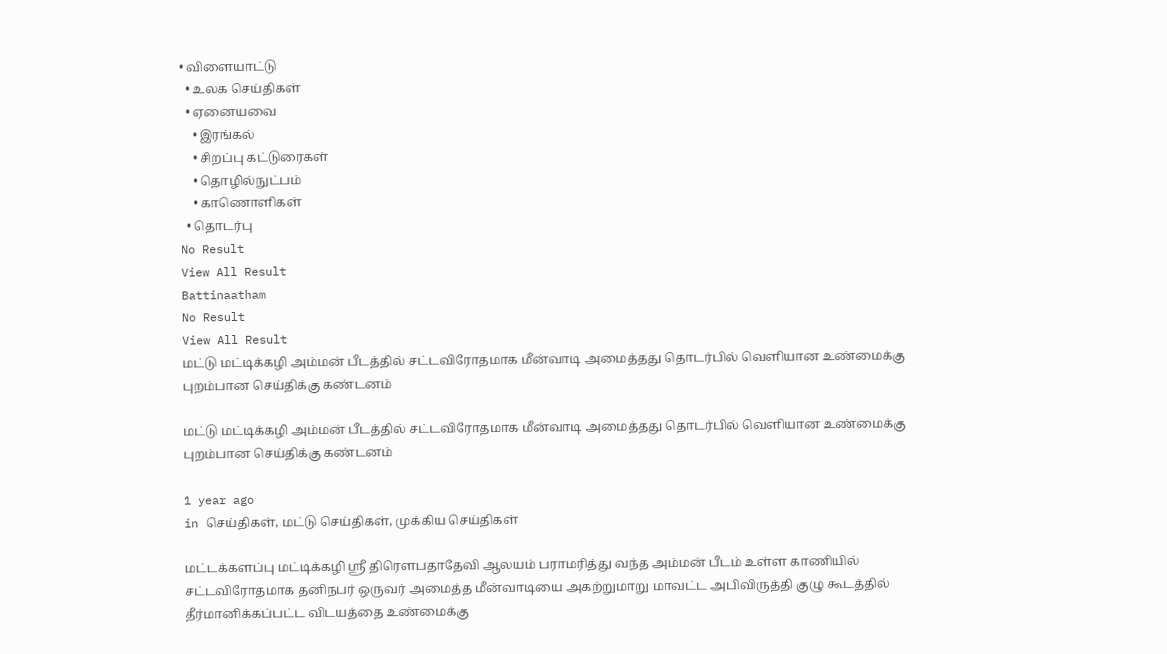• விளையாட்டு
  • உலக செய்திகள்
  • ஏனையவை
    • இரங்கல்
    • சிறப்பு கட்டுரைகள்
    • தொழில்நுட்பம்
    • காணொளிகள்
  • தொடர்பு
No Result
View All Result
Battinaatham
No Result
View All Result
மட்டு மட்டிக்கழி அம்மன் பீடத்தில் சட்டவிரோதமாக மீன்வாடி அமைத்தது தொடர்பில் வெளியான உண்மைக்கு புறம்பான செய்திக்கு கண்டனம்

மட்டு மட்டிக்கழி அம்மன் பீடத்தில் சட்டவிரோதமாக மீன்வாடி அமைத்தது தொடர்பில் வெளியான உண்மைக்கு புறம்பான செய்திக்கு கண்டனம்

1 year ago
in செய்திகள், மட்டு செய்திகள், முக்கிய செய்திகள்

மட்டக்களப்பு மட்டிக்கழி ஸ்ரீ திரௌபதாதேவி ஆலயம் பராமரித்து வந்த அம்மன் பீடம் உள்ள காணியில் சட்டவிரோதமாக தனிநபர் ஒருவர் அமைத்த மீன்வாடியை அகற்றுமாறு மாவட்ட அபிவிருத்தி குழு கூடத்தில் தீர்மானிக்கப்பட்ட விடயத்தை உண்மைக்கு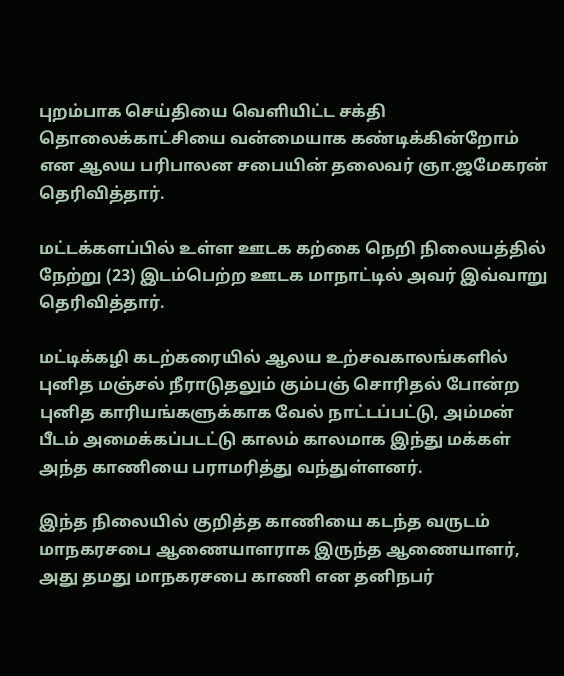புறம்பாக செய்தியை வெளியிட்ட சக்தி தொலைக்காட்சியை வன்மையாக கண்டிக்கின்றோம் என ஆலய பரிபாலன சபையின் தலைவர் ஞா.ஜமேகரன் தெரிவித்தார்.

மட்டக்களப்பில் உள்ள ஊடக கற்கை நெறி நிலையத்தில் நேற்று (23) இடம்பெற்ற ஊடக மாநாட்டில் அவர் இவ்வாறு தெரிவித்தார்.

மட்டிக்கழி கடற்கரையில் ஆலய உற்சவகாலங்களில் புனித மஞ்சல் நீராடுதலும் கும்பஞ் சொரிதல் போன்ற புனித காரியங்களுக்காக வேல் நாட்டப்பட்டு, அம்மன் பீடம் அமைக்கப்படட்டு காலம் காலமாக இந்து மக்கள் அந்த காணியை பராமரித்து வந்துள்ளனர்.

இந்த நிலையில் குறித்த காணியை கடந்த வருடம் மாநகரசபை ஆணையாளராக இருந்த ஆணையாளர், அது தமது மாநகரசபை காணி என தனிநபர்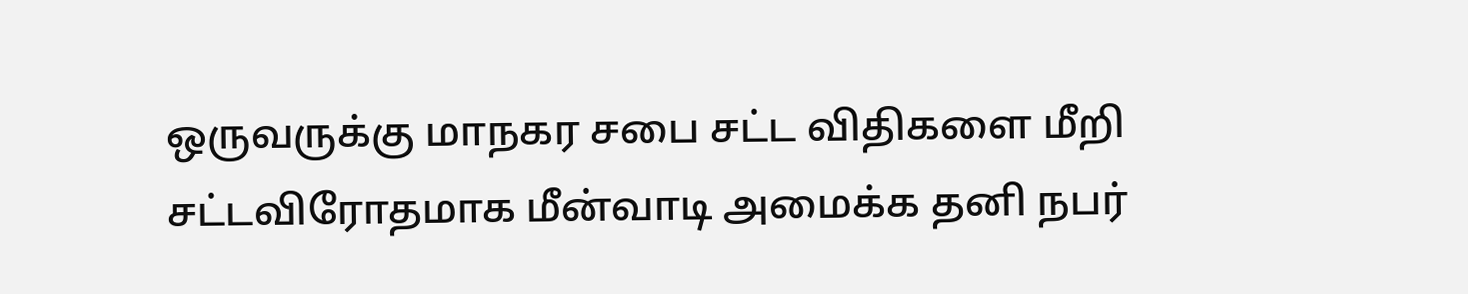ஒருவருக்கு மாநகர சபை சட்ட விதிகளை மீறி சட்டவிரோதமாக மீன்வாடி அமைக்க தனி நபர்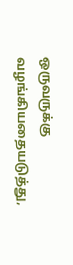ஒருவருக்கு வழங்கியதையடுத்து,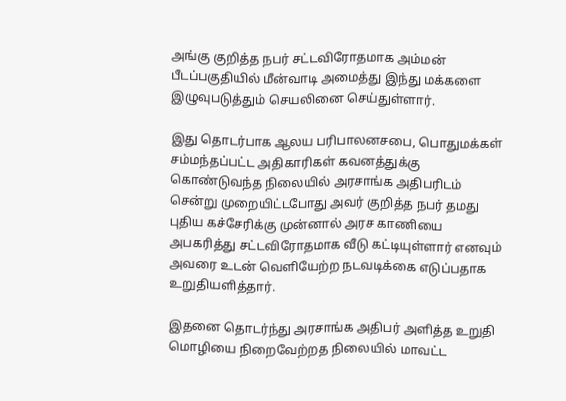அங்கு குறித்த நபர் சட்டவிரோதமாக அம்மன் பீடப்பகுதியில் மீன்வாடி அமைத்து இந்து மக்களை இழுவுபடுத்தும் செயலினை செய்துள்ளார்.

இது தொடர்பாக ஆலய பரிபாலனசபை, பொதுமக்கள் சம்மந்தப்பட்ட அதிகாரிகள் கவனத்துக்கு கொண்டுவந்த நிலையில் அரசாங்க அதிபரிடம் சென்று முறையிட்டபோது அவர் குறித்த நபர் தமது புதிய கச்சேரிக்கு முன்னால் அரச காணியை அபகரித்து சட்டவிரோதமாக வீடு கட்டியுள்ளார் எனவும் அவரை உடன் வெளியேற்ற நடவடிக்கை எடுப்பதாக உறுதியளித்தார்.

இதனை தொடர்ந்து அரசாங்க அதிபர் அளித்த உறுதி மொழியை நிறைவேற்றத நிலையில் மாவட்ட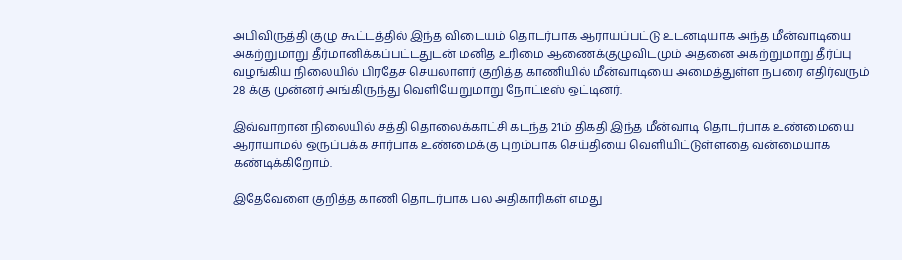அபிவிருத்தி குழு கூட்டத்தில் இந்த விடையம் தொடர்பாக ஆராயப்பட்டு உடனடியாக அந்த மீன்வாடியை அகற்றுமாறு தீர்மானிக்கப்பட்டதுடன் மனித உரிமை ஆணைக்குழுவிடமும் அதனை அகற்றுமாறு தீர்ப்பு வழங்கிய நிலையில் பிரதேச செயலாளர் குறித்த காணியில் மீன்வாடியை அமைத்துள்ள நபரை எதிர்வரும் 28 க்கு முன்னர் அங்கிருந்து வெளியேறுமாறு நோட்டீஸ் ஒட்டினர்.

இவ்வாறான நிலையில் சத்தி தொலைக்காட்சி கடந்த 21ம் திகதி இந்த மீன்வாடி தொடர்பாக உண்மையை ஆராயாமல் ஒருப்பக்க சார்பாக உண்மைக்கு புறம்பாக செய்தியை வெளியிட்டுள்ளதை வன்மையாக கண்டிக்கிறோம்.

இதேவேளை குறித்த காணி தொடர்பாக பல அதிகாரிகள் எமது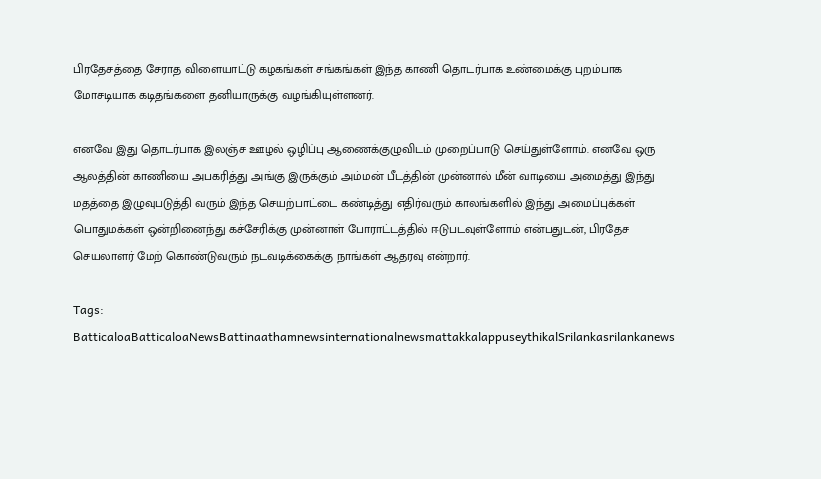பிரதேசத்தை சேராத விளையாட்டு கழகங்கள் சங்கங்கள் இந்த காணி தொடர்பாக உண்மைக்கு புறம்பாக மோசடியாக கடிதங்களை தனியாருக்கு வழங்கியுள்ளனர்.

எனவே இது தொடர்பாக இலஞ்ச ஊழல் ஒழிப்பு ஆணைக்குழுவிடம் முறைப்பாடு செய்துள்ளோம். எனவே ஒரு ஆலத்தின் காணியை அபகரித்து அங்கு இருக்கும் அம்மன் பீடத்தின் முன்னால் மீன் வாடியை அமைத்து இந்து மதத்தை இழுவுபடுத்தி வரும் இந்த செயற்பாட்டை கண்டித்து எதிர்வரும் காலங்களில் இந்து அமைப்புக்கள் பொதுமக்கள் ஒன்றினைந்து கச்சேரிக்கு முன்னாள் போராட்டத்தில் ஈடுபடவுள்ளோம் என்பதுடன், பிரதேச செயலாளர் மேற் கொண்டுவரும் நடவடிக்கைக்கு நாங்கள் ஆதரவு என்றார்.

Tags: BatticaloaBatticaloaNewsBattinaathamnewsinternationalnewsmattakkalappuseythikalSrilankasrilankanews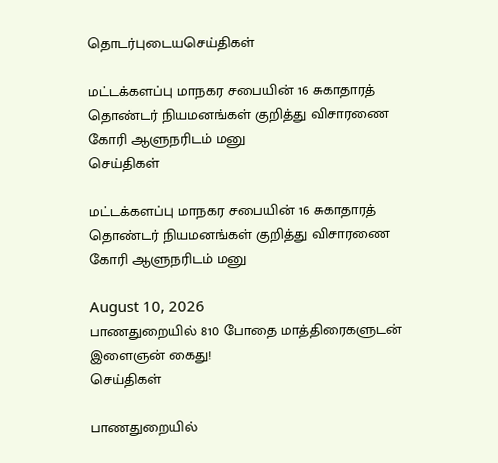தொடர்புடையசெய்திகள்

மட்டக்களப்பு மாநகர சபையின் 16 சுகாதாரத் தொண்டர் நியமனங்கள் குறித்து விசாரணை கோரி ஆளுநரிடம் மனு
செய்திகள்

மட்டக்களப்பு மாநகர சபையின் 16 சுகாதாரத் தொண்டர் நியமனங்கள் குறித்து விசாரணை கோரி ஆளுநரிடம் மனு

August 10, 2026
பாணதுறையில் 810 போதை மாத்திரைகளுடன் இளைஞன் கைது!
செய்திகள்

பாணதுறையில்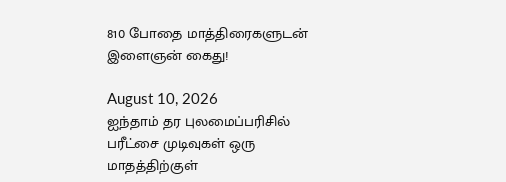810 போதை மாத்திரைகளுடன் இளைஞன் கைது!

August 10, 2026
ஐந்தாம் தர புலமைப்பரிசில் பரீட்சை முடிவுகள் ஒரு மாதத்திற்குள்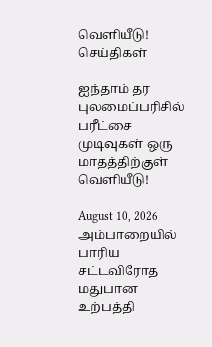வெளியீடு!
செய்திகள்

ஐந்தாம் தர புலமைப்பரிசில் பரீட்சை முடிவுகள் ஒரு மாதத்திற்குள் வெளியீடு!

August 10, 2026
அம்பாறையில் பாரிய சட்டவிரோத மதுபான உற்பத்தி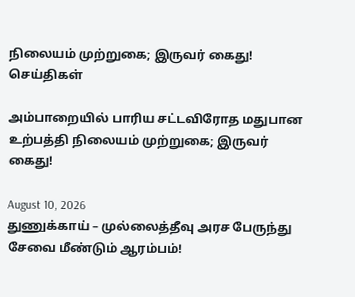நிலையம் முற்றுகை; இருவர் கைது!
செய்திகள்

அம்பாறையில் பாரிய சட்டவிரோத மதுபான உற்பத்தி நிலையம் முற்றுகை; இருவர் கைது!

August 10, 2026
துணுக்காய் – முல்லைத்தீவு அரச பேருந்து சேவை மீண்டும் ஆரம்பம்!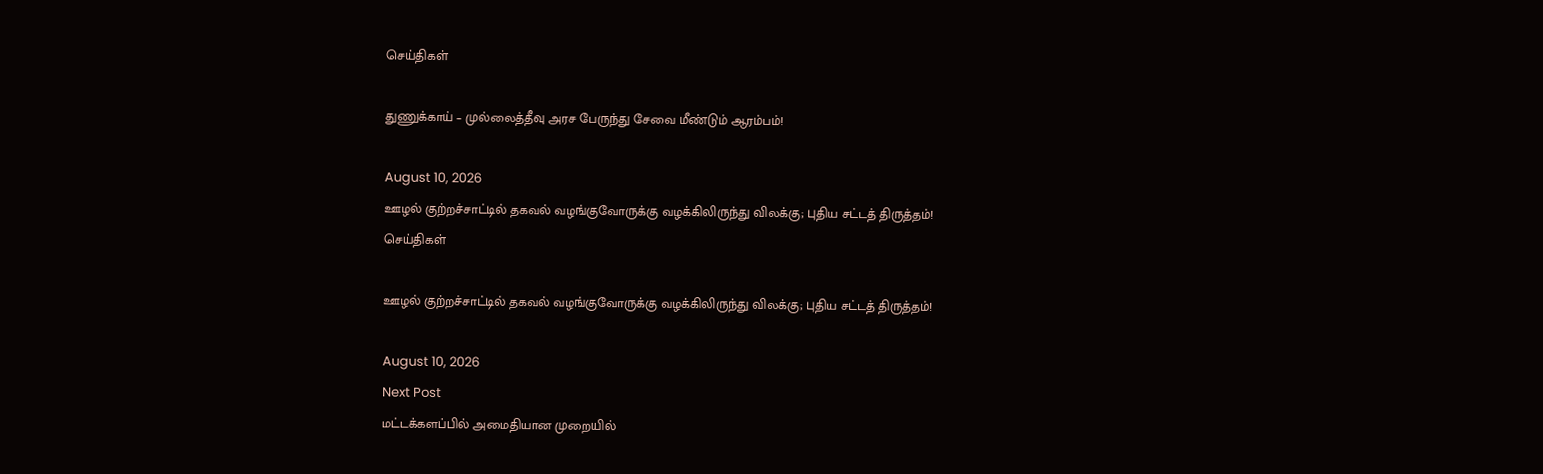செய்திகள்

துணுக்காய் – முல்லைத்தீவு அரச பேருந்து சேவை மீண்டும் ஆரம்பம்!

August 10, 2026
ஊழல் குற்றச்சாட்டில் தகவல் வழங்குவோருக்கு வழக்கிலிருந்து விலக்கு; புதிய சட்டத் திருத்தம்!
செய்திகள்

ஊழல் குற்றச்சாட்டில் தகவல் வழங்குவோருக்கு வழக்கிலிருந்து விலக்கு; புதிய சட்டத் திருத்தம்!

August 10, 2026
Next Post
மட்டக்களப்பில் அமைதியான முறையில்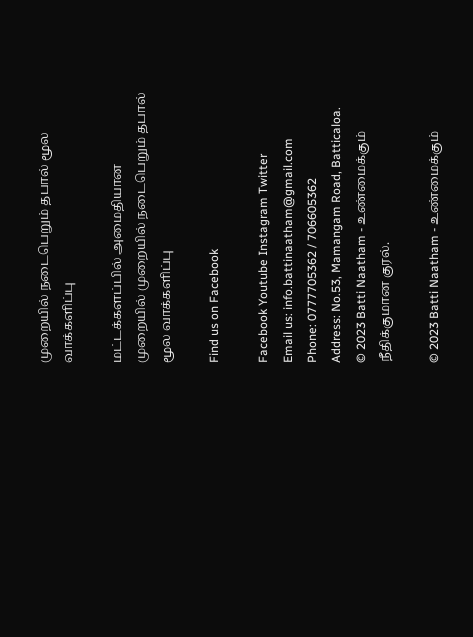முறையில் நடைபெறும் தபால் மூல வாக்களிப்பு

மட்டக்களப்பில் அமைதியான முறையில் முறையில் நடைபெறும் தபால் மூல வாக்களிப்பு

Find us on Facebook

Facebook Youtube Instagram Twitter
Email us: info.battinaatham@gmail.com
Phone: 0777705362 / 706605362
Address: No.53, Mamangam Road, Batticaloa.
© 2023 Batti Naatham - உண்மைக்கும் நீதிக்குமான குரல்.

© 2023 Batti Naatham - உண்மைக்கும்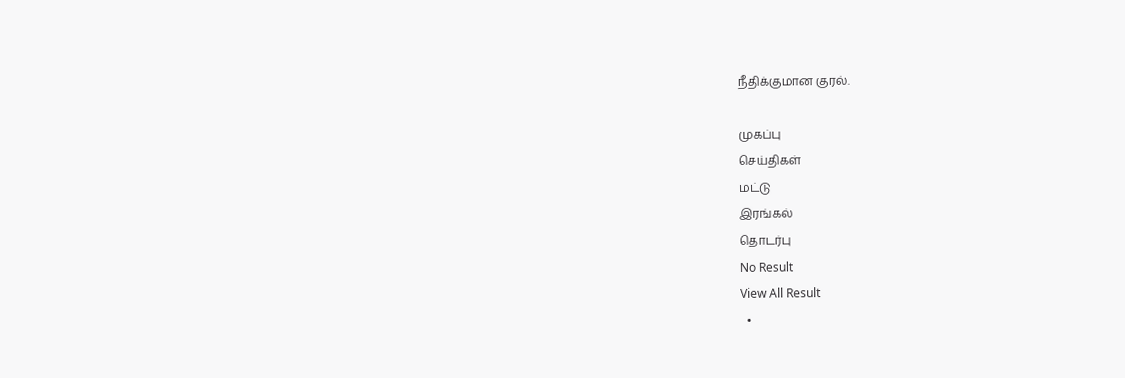நீதிக்குமான குரல்.

முகப்பு
செய்திகள்
மட்டு
இரங்கல்
தொடர்பு
No Result
View All Result
  •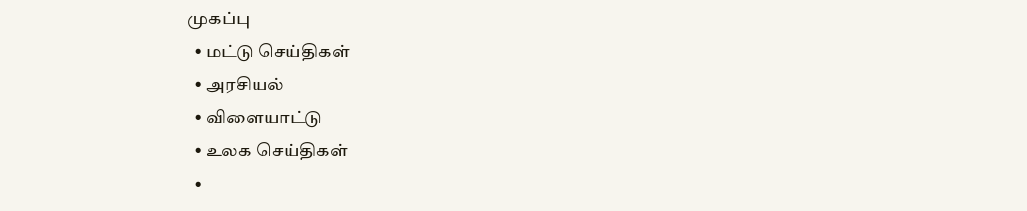முகப்பு
  • மட்டு செய்திகள்
  • அரசியல்
  • விளையாட்டு
  • உலக செய்திகள்
  •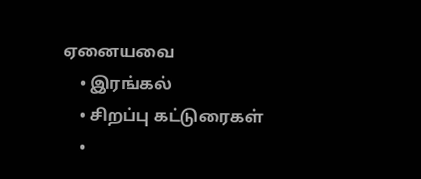ஏனையவை
    • இரங்கல்
    • சிறப்பு கட்டுரைகள்
    •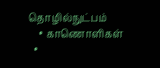தொழில்நுட்பம்
    • காணொளிகள்
  •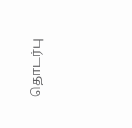தொடர்பு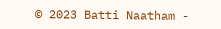© 2023 Batti Naatham -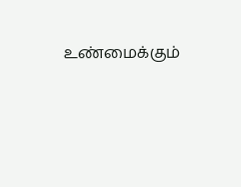உண்மைக்கும்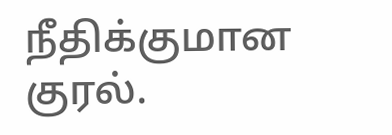நீதிக்குமான குரல்.